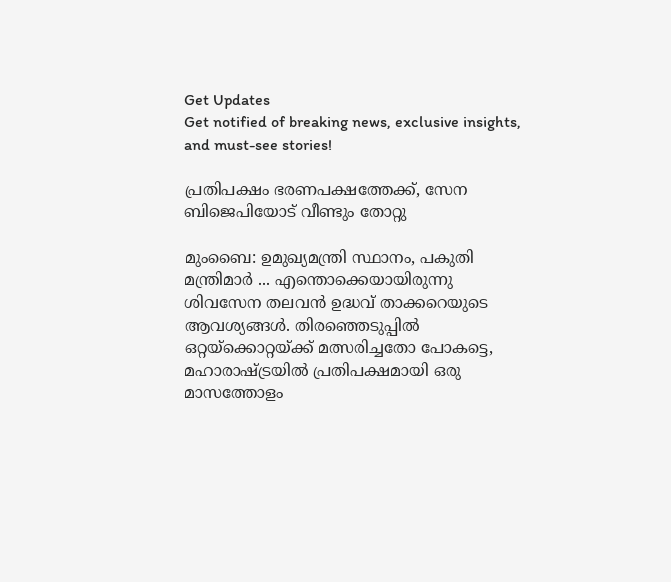Get Updates
Get notified of breaking news, exclusive insights, and must-see stories!

പ്രതിപക്ഷം ഭരണപക്ഷത്തേക്ക്, സേന ബിജെപിയോട് വീണ്ടും തോറ്റു

മുംബൈ: ഉമുഖ്യമന്ത്രി സ്ഥാനം, പകുതി മന്ത്രിമാര്‍ ... എന്തൊക്കെയായിരുന്നു ശിവസേന തലവന്‍ ഉദ്ധവ് താക്കറെയുടെ ആവശ്യങ്ങള്‍. തിരഞ്ഞെടുപ്പില്‍ ഒറ്റയ്‌ക്കൊറ്റയ്ക്ക് മത്സരിച്ചതോ പോകട്ടെ, മഹാരാഷ്ട്രയില്‍ പ്രതിപക്ഷമായി ഒരു മാസത്തോളം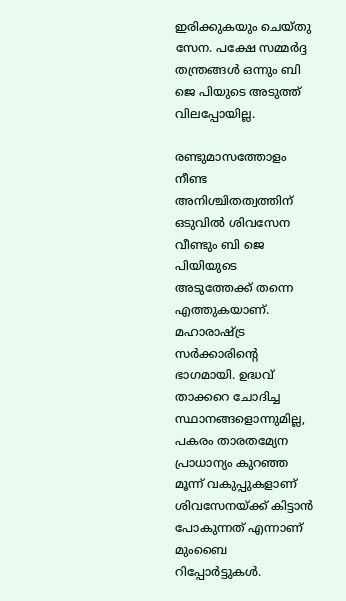ഇരിക്കുകയും ചെയ്തു സേന. പക്ഷേ സമ്മര്‍ദ്ദ തന്ത്രങ്ങള്‍ ഒന്നും ബി ജെ പിയുടെ അടുത്ത് വിലപ്പോയില്ല.

രണ്ടുമാസത്തോളം നീണ്ട അനിശ്ചിതത്വത്തിന് ഒടുവില്‍ ശിവസേന വീണ്ടും ബി ജെ പിയിയുടെ അടുത്തേക്ക് തന്നെ എത്തുകയാണ്. മഹാരാഷ്ട്ര സര്‍ക്കാരിന്റെ ഭാഗമായി. ഉദ്ധവ് താക്കറെ ചോദിച്ച സ്ഥാനങ്ങളൊന്നുമില്ല, പകരം താരതമ്യേന പ്രാധാന്യം കുറഞ്ഞ മൂന്ന് വകുപ്പുകളാണ് ശിവസേനയ്ക്ക് കിട്ടാന്‍ പോകുന്നത് എന്നാണ് മുംബൈ റിപ്പോര്‍ട്ടുകള്‍.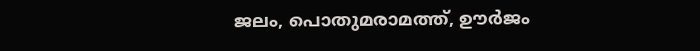ജലം, പൊതുമരാമത്ത്, ഊര്‍ജം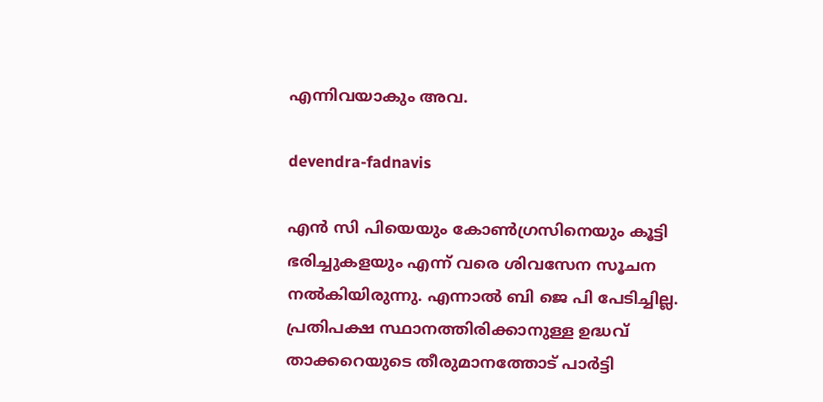എന്നിവയാകും അവ.

devendra-fadnavis

എന്‍ സി പിയെയും കോണ്‍ഗ്രസിനെയും കൂട്ടി ഭരിച്ചുകളയും എന്ന് വരെ ശിവസേന സൂചന നല്‍കിയിരുന്നു. എന്നാല്‍ ബി ജെ പി പേടിച്ചില്ല. പ്രതിപക്ഷ സ്ഥാനത്തിരിക്കാനുള്ള ഉദ്ധവ് താക്കറെയുടെ തീരുമാനത്തോട് പാര്‍ട്ടി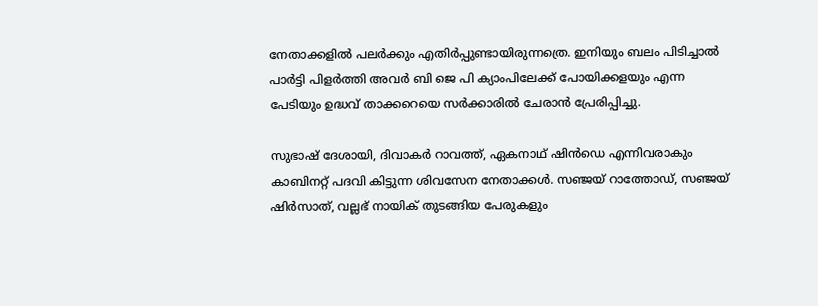നേതാക്കളില്‍ പലര്‍ക്കും എതിര്‍പ്പുണ്ടായിരുന്നത്രെ. ഇനിയും ബലം പിടിച്ചാല്‍ പാര്‍ട്ടി പിളര്‍ത്തി അവര്‍ ബി ജെ പി ക്യാംപിലേക്ക് പോയിക്കളയും എന്ന പേടിയും ഉദ്ധവ് താക്കറെയെ സര്‍ക്കാരില്‍ ചേരാന്‍ പ്രേരിപ്പിച്ചു.

സുഭാഷ് ദേശായി, ദിവാകര്‍ റാവത്ത്, ഏകനാഥ് ഷിന്‍ഡെ എന്നിവരാകും കാബിനറ്റ് പദവി കിട്ടുന്ന ശിവസേന നേതാക്കള്‍. സഞ്ജയ് റാത്തോഡ്, സഞ്ജയ് ഷിര്‍സാത്, വല്ലഭ് നായിക് തുടങ്ങിയ പേരുകളും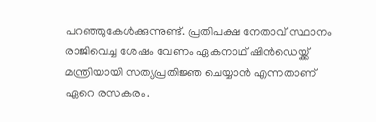പറഞ്ഞുകേള്‍ക്കുന്നുണ്ട്. പ്രതിപക്ഷ നേതാവ് സ്ഥാനം രാജിവെച്ച ശേഷം വേണം ഏകനാഥ് ഷിന്‍ഡെയ്ക്ക് മന്ത്രിയായി സത്യപ്രതിജ്ഞ ചെയ്യാന്‍ എന്നതാണ് ഏറെ രസകരം.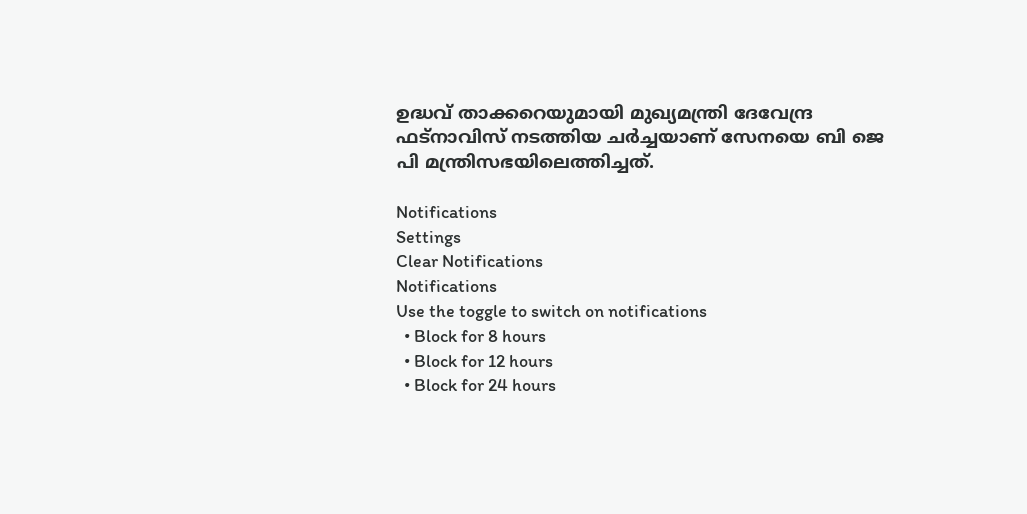ഉദ്ധവ് താക്കറെയുമായി മുഖ്യമന്ത്രി ദേവേന്ദ്ര ഫട്‌നാവിസ് നടത്തിയ ചര്‍ച്ചയാണ് സേനയെ ബി ജെ പി മന്ത്രിസഭയിലെത്തിച്ചത്.

Notifications
Settings
Clear Notifications
Notifications
Use the toggle to switch on notifications
  • Block for 8 hours
  • Block for 12 hours
  • Block for 24 hours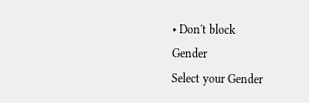• Don't block
Gender
Select your Gender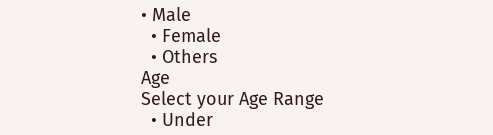• Male
  • Female
  • Others
Age
Select your Age Range
  • Under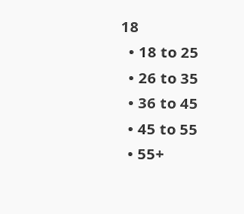18
  • 18 to 25
  • 26 to 35
  • 36 to 45
  • 45 to 55
  • 55+